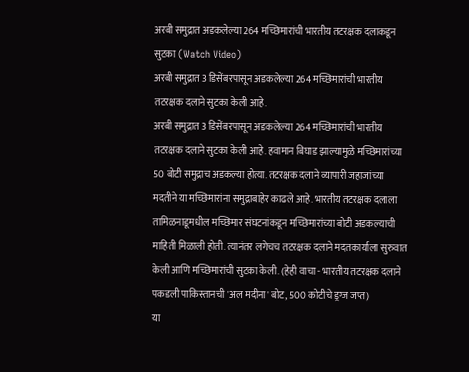अरबी समुद्रात अडकलेल्या 264 मच्छिमारांची भारतीय तटरक्षक दलाकडून सुटका (Watch Video)
अरबी समुद्रात 3 डिसेंबरपासून अडकलेल्या 264 मच्छिमारांची भारतीय तटरक्षक दलाने सुटका केली आहे.
अरबी समुद्रात 3 डिसेंबरपासून अडकलेल्या 264 मच्छिमारांची भारतीय तटरक्षक दलाने सुटका केली आहे. हवामान बिघाड झाल्यामुळे मच्छिमारांच्या 50 बोटी समुद्राच अडकल्या होत्या. तटरक्षक दलाने व्यापारी जहाजांच्या मदतीने या मच्छिमारांना समुद्राबाहेर काढले आहे. भारतीय तटरक्षक दलाला तामिळनाडूमधील मच्छिमार संघटनांकडून मच्छिमारांच्या बोटी अडकल्याची माहिती मिळाली होती. त्यानंतर लगेचच तटरक्षक दलाने मदतकार्याला सुरुवात केली आणि मच्छिमारांची सुटका केली. (हेही वाचा - भारतीय तटरक्षक दलाने पकडली पाकिस्तानची 'अल मदीना' बोट, 500 कोटीचे ड्रग्ज जप्त)
या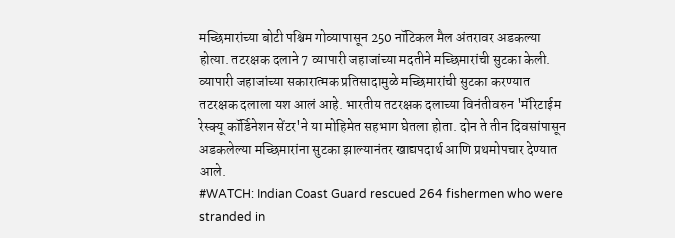मच्छिमारांच्या बोटी पश्चिम गोव्यापासून 250 नॉटिकल मैल अंतरावर अडकल्या होत्या. तटरक्षक दलाने 7 व्यापारी जहाजांच्या मदतीने मच्छिमारांची सुटका केली. व्यापारी जहाजांच्या सकारात्मक प्रतिसादामुळे मच्छिमारांची सुटका करण्यात तटरक्षक दलाला यश आलं आहे. भारतीय तटरक्षक दलाच्या विनंतीवरुन 'मॅरिटाईम रेस्क्यू कॉर्डिनेशन सेंटर'ने या मोहिमेत सहभाग घेतला होता. दोन ते तीन दिवसांपासून अडकलेल्या मच्छिमारांना सुटका झाल्यानंतर खाद्यपदार्थ आणि प्रथमोपचार देण्यात आले.
#WATCH: Indian Coast Guard rescued 264 fishermen who were stranded in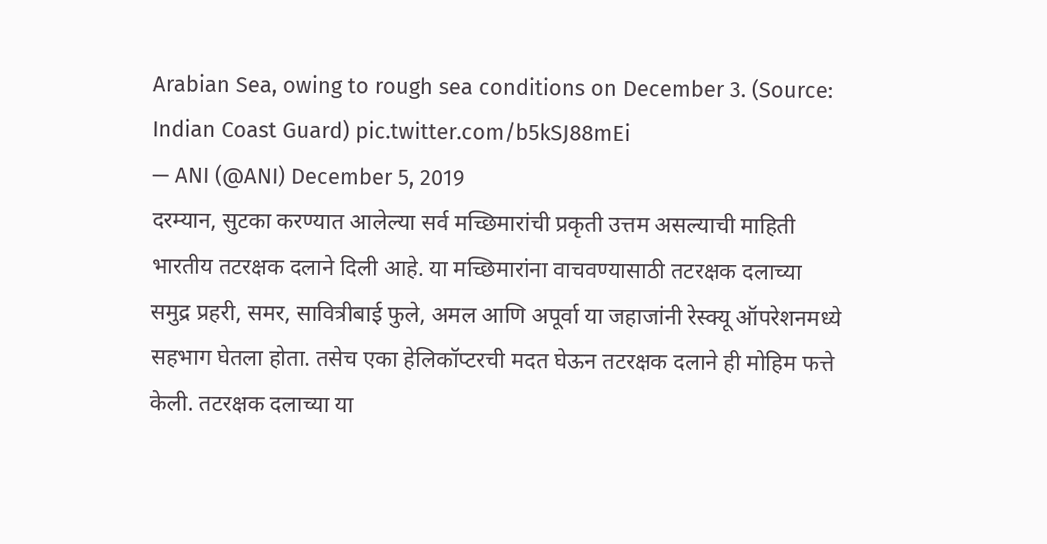Arabian Sea, owing to rough sea conditions on December 3. (Source: Indian Coast Guard) pic.twitter.com/b5kSJ88mEi
— ANI (@ANI) December 5, 2019
दरम्यान, सुटका करण्यात आलेल्या सर्व मच्छिमारांची प्रकृती उत्तम असल्याची माहिती भारतीय तटरक्षक दलाने दिली आहे. या मच्छिमारांना वाचवण्यासाठी तटरक्षक दलाच्या समुद्र प्रहरी, समर, सावित्रीबाई फुले, अमल आणि अपूर्वा या जहाजांनी रेस्क्यू ऑपरेशनमध्ये सहभाग घेतला होता. तसेच एका हेलिकॉप्टरची मदत घेऊन तटरक्षक दलाने ही मोहिम फत्ते केली. तटरक्षक दलाच्या या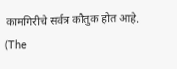कामगिरीचे सर्वत्र कौतुक होत आहे.
(The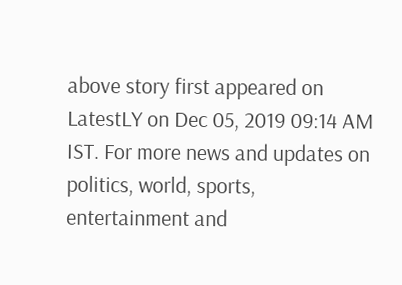above story first appeared on LatestLY on Dec 05, 2019 09:14 AM IST. For more news and updates on politics, world, sports, entertainment and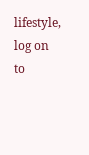lifestyle, log on to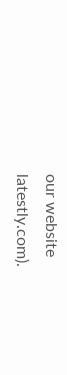our website latestly.com).